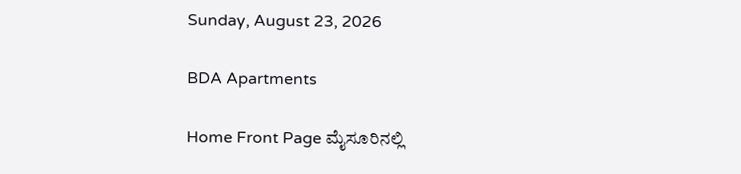Sunday, August 23, 2026

BDA Apartments

Home Front Page ಮೈಸೂರಿನಲ್ಲಿ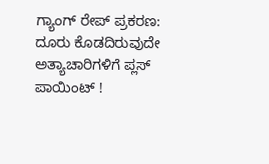ಗ್ಯಾಂಗ್ ರೇಪ್ ಪ್ರಕರಣ: ದೂರು ಕೊಡದಿರುವುದೇ ಅತ್ಯಾಚಾರಿಗಳಿಗೆ ಪ್ಲಸ್ ಪಾಯಿಂಟ್ !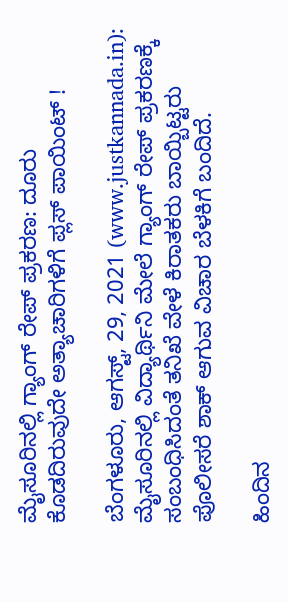ಮೈಸೂರಿನಲ್ಲಿ ಗ್ಯಾಂಗ್ ರೇಪ್ ಪ್ರಕರಣ: ದೂರು ಕೊಡದಿರುವುದೇ ಅತ್ಯಾಚಾರಿಗಳಿಗೆ ಪ್ಲಸ್ ಪಾಯಿಂಟ್ !

ಬೆಂಗಳೂರು, ಆಗಸ್ಟ್, 29, 2021 (www.justkannada.in): ಮೈಸೂರಿನಲ್ಲಿ ವಿದ್ಯಾರ್ಥಿನಿ ಮೇಲೆ ಗ್ಯಾಂಗ್ ರೇಪ್ ಪ್ರಕರಣಕ್ಕೆ ಸಂಬಂಧಿಸಿದಂತೆ ತನಿಖೆ ವೇಳೆ ಕಿರಾತಕರು ಬಾಯ್ಬಿಟ್ಟರು ಪೊಲೀಸರೆ ಶಾಕ್ ಆಗುವ ವಿಚಾರ ಬೆಳಕಿಗೆ ಬಂದಿದೆ.

ಹಿಂದಿನ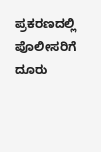ಪ್ರಕರಣದಲ್ಲಿ ಪೊಲೀಸರಿಗೆ ದೂರು‌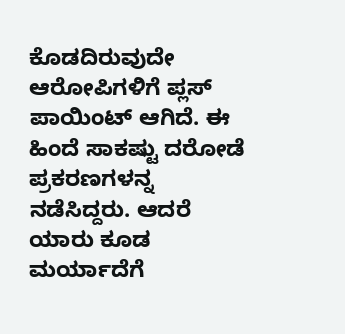ಕೊಡದಿರುವುದೇ ಆರೋಪಿಗಳಿಗೆ ಪ್ಲಸ್ ಪಾಯಿಂಟ್ ಆಗಿದೆ. ಈ ಹಿಂದೆ ಸಾಕಷ್ಟು ದರೋಡೆ ಪ್ರಕರಣಗಳನ್ನ ನಡೆಸಿದ್ದರು. ಆದರೆ ಯಾರು ಕೂಡ ಮರ್ಯಾದೆಗೆ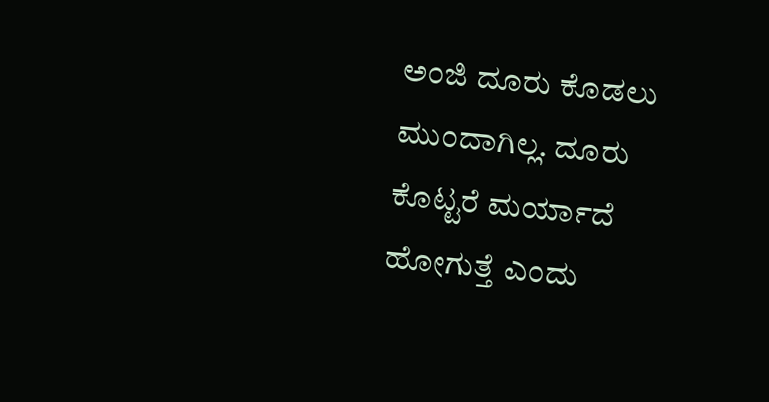ಅಂಜಿ ದೂರು ಕೊಡಲು‌ ಮುಂದಾಗಿಲ್ಲ. ದೂರು ಕೊಟ್ಟರೆ ಮರ್ಯಾದೆ ಹೋಗುತ್ತೆ ಎಂದು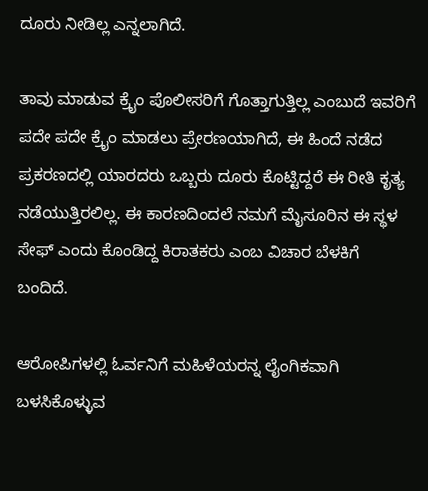ದೂರು ನೀಡಿಲ್ಲ ಎನ್ನಲಾಗಿದೆ.

ತಾವು ಮಾಡುವ ಕ್ರೈಂ ಪೊಲೀಸರಿಗೆ ಗೊತ್ತಾಗುತ್ತಿಲ್ಲ ಎಂಬುದೆ ಇವರಿಗೆ ಪದೇ ಪದೇ ಕ್ರೈಂ ಮಾಡಲು ಪ್ರೇರಣಯಾಗಿದೆ, ಈ ಹಿಂದೆ ನಡೆದ ಪ್ರಕರಣದಲ್ಲಿ ಯಾರದರು ಒಬ್ಬರು ದೂರು ಕೊಟ್ಟಿದ್ದರೆ ಈ ರೀತಿ ಕೃತ್ಯ ನಡೆಯುತ್ತಿರಲಿಲ್ಲ‌‌‌. ಈ ಕಾರಣದಿಂದಲೆ ನಮಗೆ ಮೈಸೂರಿನ ಈ ಸ್ಥಳ ಸೇಫ್ ಎಂದು ಕೊಂಡಿದ್ದ ಕಿರಾತಕರು ಎಂಬ ವಿಚಾರ ಬೆಳಕಿಗೆ ಬಂದಿದೆ.

ಆರೋಪಿಗಳಲ್ಲಿ ಓರ್ವನಿಗೆ ಮಹಿಳೆಯರನ್ನ ಲೈಂಗಿಕವಾಗಿ ಬಳಸಿಕೊಳ್ಳುವ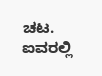ಚಟ. ಐವರಲ್ಲಿ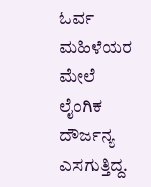ಓರ್ವ ಮಹಿಳೆಯರ ಮೇಲೆ ಲೈಂಗಿಕ ದೌರ್ಜನ್ಯ ಎಸಗುತ್ತಿದ್ದ.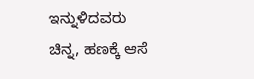ಇನ್ನುಳಿದವರು ಚಿನ್ನ, ಹಣಕ್ಕೆ ಆಸೆ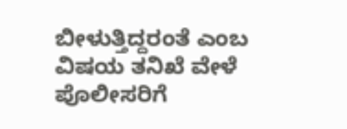ಬೀಳುತ್ತಿದ್ದರಂತೆ ಎಂಬ ವಿಷಯ ತನಿಖೆ ವೇಳೆ ಪೊಲೀಸರಿಗೆ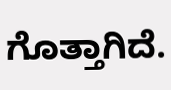ಗೊತ್ತಾಗಿದೆ.